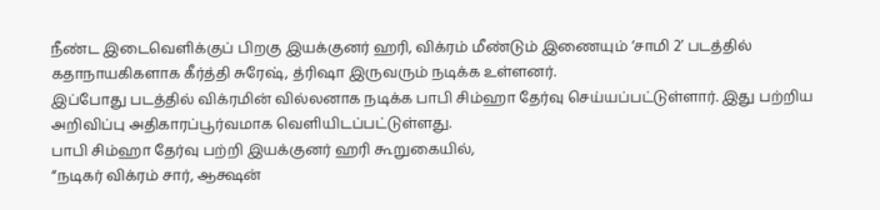நீண்ட இடைவெளிக்குப் பிறகு இயக்குனர் ஹரி, விக்ரம் மீண்டும் இணையும் ‘சாமி 2’ படத்தில் கதாநாயகிகளாக கீர்த்தி சுரேஷ், த்ரிஷா இருவரும் நடிக்க உள்ளனர்.
இப்போது படத்தில் விக்ரமின் வில்லனாக நடிக்க பாபி சிம்ஹா தேர்வு செய்யப்பட்டுள்ளார். இது பற்றிய அறிவிப்பு அதிகாரப்பூர்வமாக வெளியிடப்பட்டுள்ளது.
பாபி சிம்ஹா தேர்வு பற்றி இயக்குனர் ஹரி கூறுகையில்,
“நடிகர் விக்ரம் சார், ஆக்ஷன்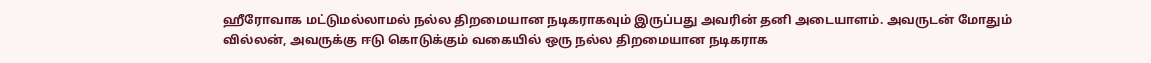ஹீரோவாக மட்டுமல்லாமல் நல்ல திறமையான நடிகராகவும் இருப்பது அவரின் தனி அடையாளம். அவருடன் மோதும் வில்லன், அவருக்கு ஈடு கொடுக்கும் வகையில் ஒரு நல்ல திறமையான நடிகராக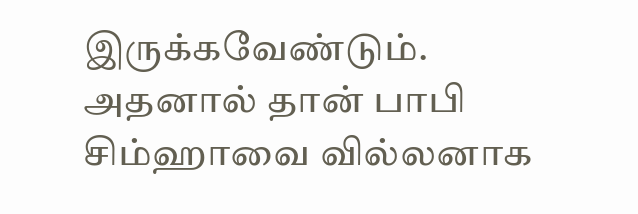இருக்கவேண்டும். அதனால் தான் பாபி சிம்ஹாவை வில்லனாக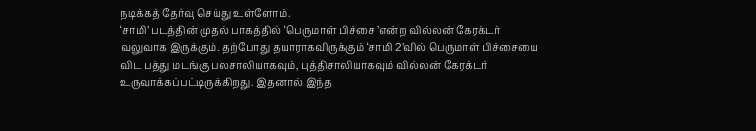நடிக்கத் தேர்வு செய்து உள்ளோம்.
‘சாமி’ படத்தின் முதல் பாகத்தில் ‘பெருமாள் பிச்சை ’என்ற வில்லன் கேரக்டர் வலுவாக இருக்கும். தற்போது தயாராகவிருக்கும் ‘சாமி 2’வில் பெருமாள் பிச்சையை விட பத்து மடங்கு பலசாலியாகவும், புத்திசாலியாகவும் வில்லன் கேரக்டர் உருவாக்கப்பட்டிருக்கிறது. இதனால் இந்த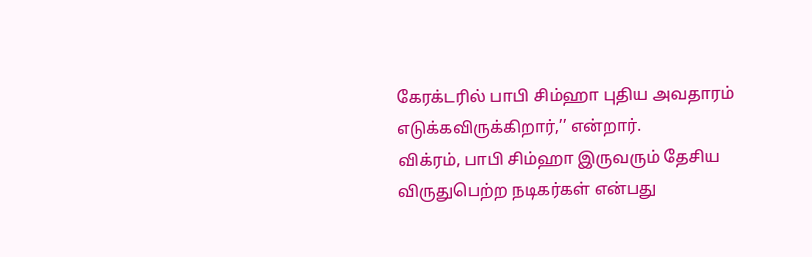கேரக்டரில் பாபி சிம்ஹா புதிய அவதாரம் எடுக்கவிருக்கிறார்,’’ என்றார்.
விக்ரம், பாபி சிம்ஹா இருவரும் தேசிய விருதுபெற்ற நடிகர்கள் என்பது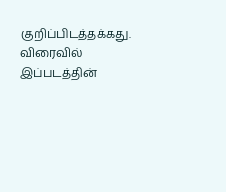குறிப்பிடத்தக்கது.
விரைவில் இப்படத்தின்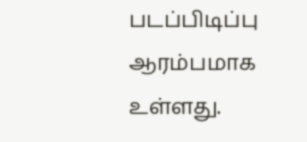படப்பிடிப்பு ஆரம்பமாக உள்ளது.